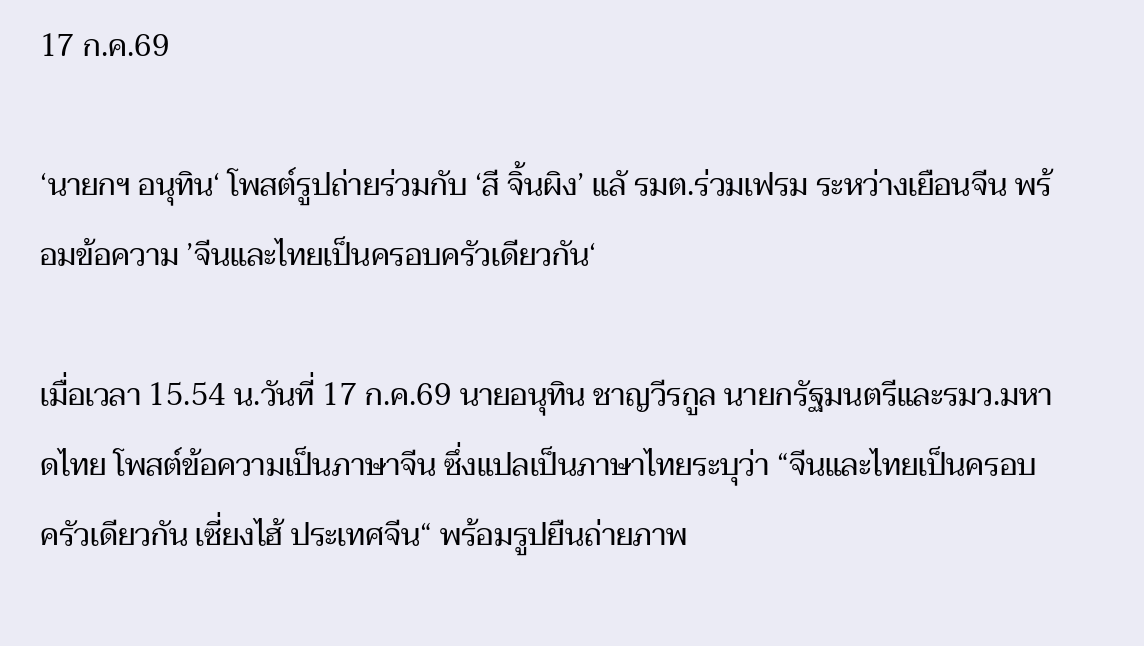17 ก.ค.69

‘นายกฯ อนุทิน‘ โพสต์รูปถ่ายร่วมกับ ‘สี จิ้นผิง’ แลั รมต.ร่วมเฟรม ระหว่างเยือนจีน พร้อมข้อความ ’จีนและไทยเป็นครอบครัวเดียวกัน‘

เมื่อเวลา 15.54 น.วันที่ 17 ก.ค.69 นายอนุทิน ชาญวีรกูล นายกรัฐมนตรีและรมว.มหาดไทย โพสต์ข้อความเป็นภาษาจีน ซึ่งแปลเป็นภาษาไทยระบุว่า “จีนและไทยเป็นครอบครัวเดียวกัน เซี่ยงไฮ้ ประเทศจีน“ พร้อมรูปยืนถ่ายภาพ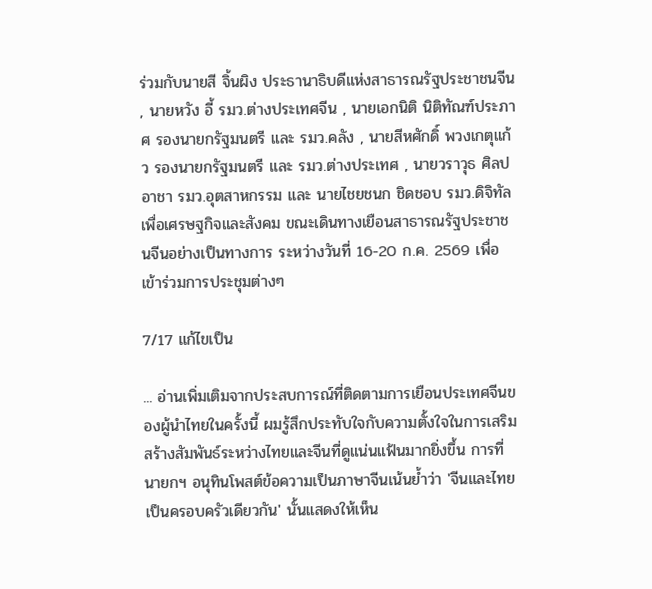ร่วมกับนายสี จิ้นผิง ประธานาธิบดีแห่งสาธารณรัฐประชาชนจีน , นายหวัง อี้ รมว.ต่างประเทศจีน , นายเอกนิติ นิติทัณฑ์ประภาศ รองนายกรัฐมนตรี และ รมว.คลัง , นายสีหศักดิ์ พวงเกตุแก้ว รองนายกรัฐมนตรี และ รมว.ต่างประเทศ , นายวราวุธ ศิลปอาชา รมว.อุตสาหกรรม และ นายไชยชนก ชิดชอบ รมว.ดิจิทัลเพื่อเศรษฐกิจและสังคม ขณะเดินทางเยือนสาธารณรัฐประชาชนจีนอย่างเป็นทางการ ระหว่างวันที่ 16-20 ก.ค. 2569 เพื่อเข้าร่วมการประชุมต่างๆ

7/17 แก้ไขเป็น

... อ่านเพิ่มเติมจากประสบการณ์ที่ติดตามการเยือนประเทศจีนของผู้นำไทยในครั้งนี้ ผมรู้สึกประทับใจกับความตั้งใจในการเสริมสร้างสัมพันธ์ระหว่างไทยและจีนที่ดูแน่นแฟ้นมากยิ่งขึ้น การที่นายกฯ อนุทินโพสต์ข้อความเป็นภาษาจีนเน้นย้ำว่า 'จีนและไทยเป็นครอบครัวเดียวกัน' นั้นแสดงให้เห็น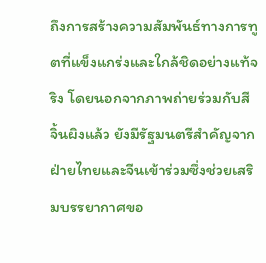ถึงการสร้างความสัมพันธ์ทางการทูตที่แข็งแกร่งและใกล้ชิดอย่างแท้จริง โดยนอกจากภาพถ่ายร่วมกับสี จิ้นผิงแล้ว ยังมีรัฐมนตรีสำคัญจากฝ่ายไทยและจีนเข้าร่วมซึ่งช่วยเสริมบรรยากาศขอ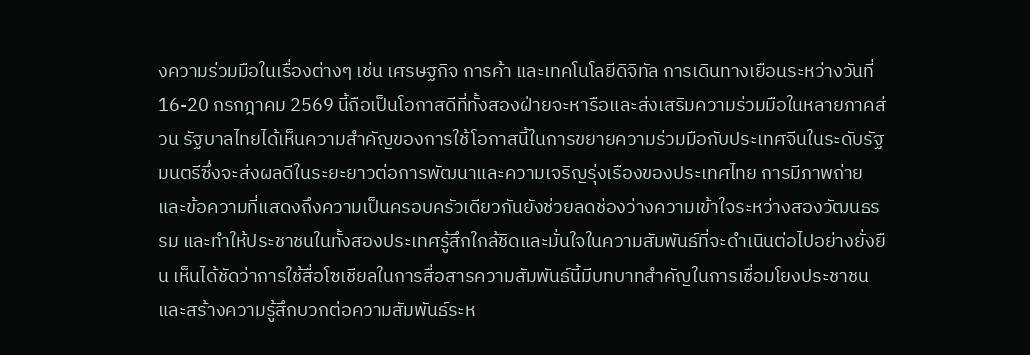งความร่วมมือในเรื่องต่างๆ เช่น เศรษฐกิจ การค้า และเทคโนโลยีดิจิทัล การเดินทางเยือนระหว่างวันที่ 16-20 กรกฎาคม 2569 นี้ถือเป็นโอกาสดีที่ทั้งสองฝ่ายจะหารือและส่งเสริมความร่วมมือในหลายภาคส่วน รัฐบาลไทยได้เห็นความสำคัญของการใช้โอกาสนี้ในการขยายความร่วมมือกับประเทศจีนในระดับรัฐมนตรีซึ่งจะส่งผลดีในระยะยาวต่อการพัฒนาและความเจริญรุ่งเรืองของประเทศไทย การมีภาพถ่ายและข้อความที่แสดงถึงความเป็นครอบครัวเดียวกันยังช่วยลดช่องว่างความเข้าใจระหว่างสองวัฒนธรรม และทำให้ประชาชนในทั้งสองประเทศรู้สึกใกล้ชิดและมั่นใจในความสัมพันธ์ที่จะดำเนินต่อไปอย่างยั่งยืน เห็นได้ชัดว่าการใช้สื่อโซเชียลในการสื่อสารความสัมพันธ์นี้มีบทบาทสำคัญในการเชื่อมโยงประชาชนและสร้างความรู้สึกบวกต่อความสัมพันธ์ระห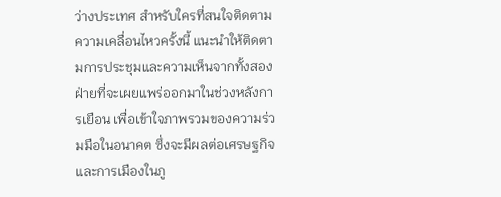ว่างประเทศ สำหรับใครที่สนใจติดตามความเคลื่อนไหวครั้งนี้ แนะนำให้ติดตามการประชุมและความเห็นจากทั้งสองฝ่ายที่จะเผยแพร่ออกมาในช่วงหลังการเยือน เพื่อเข้าใจภาพรวมของความร่วมมือในอนาคต ซึ่งจะมีผลต่อเศรษฐกิจและการเมืองในภู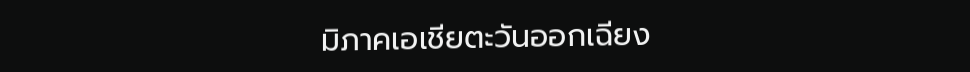มิภาคเอเชียตะวันออกเฉียง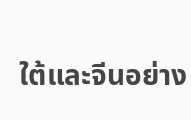ใต้และจีนอย่าง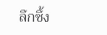ลึกซึ้ง